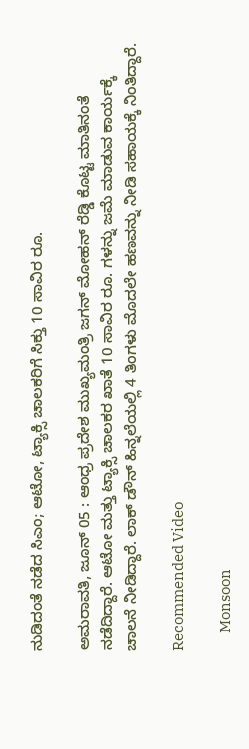ನುಡಿದಂತೆ ನಡೆದ ಸಿಎಂ; ಆಟೋ, ಟ್ಯಾಕ್ಸಿ ಚಾಲಕರಿಗೆ ಸಿಕ್ತು 10 ಸಾವಿರ ರೂ.

ಅಮರಾವತಿ, ಜೂನ್ 05 : ಆಂಧ್ರ ಪ್ರದೇಶ ಮುಖ್ಯಮಂತ್ರಿ ಜಗನ್ ಮೋಹನ್ ರೆಡ್ಡಿ ಕೊಟ್ಟ ಮಾತಿನಂತೆ ನಡೆದಿದ್ದಾರೆ. ಆಟೋ ಮತ್ತು ಟ್ಯಾಕ್ಸಿ ಚಾಲಕರ ಖಾತೆ 10 ಸಾವಿರ ರೂ. ಗಳನ್ನು ಜಮೆ ಮಾಡುವ ಕಾರ್ಯಕ್ಕೆ ಚಾಲನೆ ನೀಡಿದ್ದಾರೆ. ಲಾಕ್ ಡೌನ್ ಹಿನ್ನಲೆಯಲ್ಲಿ 4 ತಿಂಗಳು ಮೊದಲೇ ಹಣವನ್ನು ನೀಡಿ ಸಹಾಯಕ್ಕೆ ನಿಂತಿದ್ದಾರೆ.

Recommended Video

      Monsoon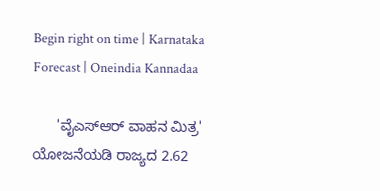Begin right on time | Karnataka Forecast | Oneindia Kannadaa

      'ವೈಎಸ್‌ಆರ್ ವಾಹನ ಮಿತ್ರ' ಯೋಜನೆಯಡಿ ರಾಜ್ಯದ 2.62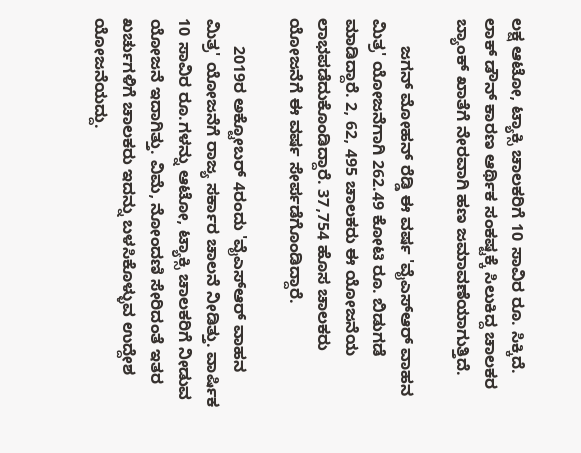ಲಕ್ಷ ಆಟೋ, ಟ್ಯಾಕ್ಸಿ ಚಾಲಕರಿಗೆ 10 ಸಾವಿರ ರೂ. ಸಿಕ್ಕಿದೆ. ಲಾಕ್ ಡೌನ್ ಕಾರಣ ಆರ್ಥಿಕ ಸಂಕಷ್ಟಕ್ಕೆ ಸಿಲುಕಿದ್ದ ಚಾಲಕರ ಬ್ಯಾಂಕ್ ಖಾತೆಗೆ ನೇರವಾಗಿ ಹಣ ಜಮಾವಣೆಯಾಗುತ್ತಿದೆ.

      ಜಗನ್ ಮೋಹನ್ ರೆಡ್ಡಿ ಈ ವರ್ಷ 'ವೈಎಸ್‌ಆರ್ ವಾಹನ ಮಿತ್ರ' ಯೋಜನೆಗಾಗಿ 262.49 ಕೋಟಿ ರೂ. ಬಿಡುಗಡೆ ಮಾಡಿದ್ದಾರೆ. 2, 62, 495 ಚಾಲಕರು ಈ ಯೋಜನೆಯ ಲಾಭಪಡೆದುಕೊಂಡಿದ್ದಾರೆ. 37,754 ಹೊಸ ಚಾಲಕರು ಯೋಜನೆಗೆ ಈ ವರ್ಷ ಸೇರ್ಪಡೆಗೊಂಡಿದ್ದಾರೆ.

      2019ರ ಅಕ್ಟೋಬರ್ 4ರಂದು 'ವೈಎಸ್ಆರ್ ವಾಹನ ಮಿತ್ರ' ಯೋಜನೆಗೆ ರಾಜ್ಯ ಸರ್ಕಾರ ಚಾಲನೆ ನೀಡಿತ್ತು. ವಾರ್ಷಿಕ 10 ಸಾವಿರ ರೂ.ಗಳನ್ನು ಆಟೋ, ಟ್ಯಾಕ್ಸಿ ಚಾಲಕರಿಗೆ ನೀಡುವ ಯೋಜನೆ ಇದಾಗಿತ್ತು. ವಿಮೆ, ನೋಂದಣಿ ಸೇರಿದಂತೆ ಇತರ ಖರ್ಚುಗಳಿಗೆ ಚಾಲಕರು ಇದನ್ನು ಬಳಸಿಕೊಳ್ಳುವ ಉದ್ದೇಶ ಯೋಜನೆಯದ್ದು.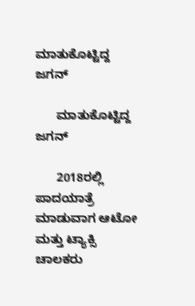ಮಾತುಕೊಟ್ಟಿದ್ದ ಜಗನ್

      ಮಾತುಕೊಟ್ಟಿದ್ದ ಜಗನ್

      2018ರಲ್ಲಿ ಪಾದಯಾತ್ರೆ ಮಾಡುವಾಗ ಆಟೋ ಮತ್ತು ಟ್ಯಾಕ್ಸಿ ಚಾಲಕರು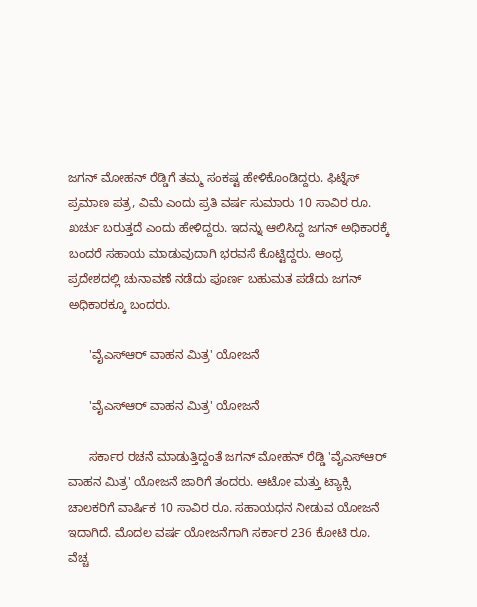ಜಗನ್ ಮೋಹನ್ ರೆಡ್ಡಿಗೆ ತಮ್ಮ ಸಂಕಷ್ಟ ಹೇಳಿಕೊಂಡಿದ್ದರು. ಫಿಟ್ನೆಸ್ ಪ್ರಮಾಣ ಪತ್ರ, ವಿಮೆ ಎಂದು ಪ್ರತಿ ವರ್ಷ ಸುಮಾರು 10 ಸಾವಿರ ರೂ. ಖರ್ಚು ಬರುತ್ತದೆ ಎಂದು ಹೇಳಿದ್ದರು. ಇದನ್ನು ಆಲಿಸಿದ್ದ ಜಗನ್ ಅಧಿಕಾರಕ್ಕೆ ಬಂದರೆ ಸಹಾಯ ಮಾಡುವುದಾಗಿ ಭರವಸೆ ಕೊಟ್ಟಿದ್ದರು. ಆಂಧ್ರ ಪ್ರದೇಶದಲ್ಲಿ ಚುನಾವಣೆ ನಡೆದು ಪೂರ್ಣ ಬಹುಮತ ಪಡೆದು ಜಗನ್ ಅಧಿಕಾರಕ್ಕೂ ಬಂದರು.

      'ವೈಎಸ್ಆರ್ ವಾಹನ ಮಿತ್ರ' ಯೋಜನೆ

      'ವೈಎಸ್ಆರ್ ವಾಹನ ಮಿತ್ರ' ಯೋಜನೆ

      ಸರ್ಕಾರ ರಚನೆ ಮಾಡುತ್ತಿದ್ದಂತೆ ಜಗನ್ ಮೋಹನ್ ರೆಡ್ಡಿ 'ವೈಎಸ್ಆರ್ ವಾಹನ ಮಿತ್ರ' ಯೋಜನೆ ಜಾರಿಗೆ ತಂದರು. ಆಟೋ ಮತ್ತು ಟ್ಯಾಕ್ಸಿ ಚಾಲಕರಿಗೆ ವಾರ್ಷಿಕ 10 ಸಾವಿರ ರೂ. ಸಹಾಯಧನ ನೀಡುವ ಯೋಜನೆ ಇದಾಗಿದೆ. ಮೊದಲ ವರ್ಷ ಯೋಜನೆಗಾಗಿ ಸರ್ಕಾರ 236 ಕೋಟಿ ರೂ. ವೆಚ್ಚ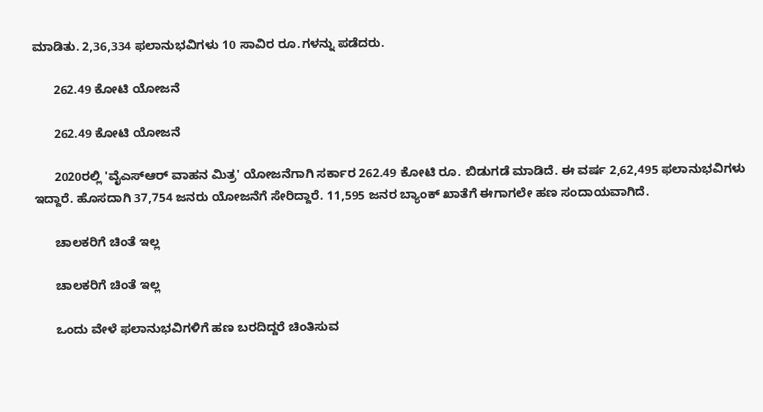ಮಾಡಿತು. 2,36,334 ಫಲಾನುಭವಿಗಳು 10 ಸಾವಿರ ರೂ.ಗಳನ್ನು ಪಡೆದರು.

      262.49 ಕೋಟಿ ಯೋಜನೆ

      262.49 ಕೋಟಿ ಯೋಜನೆ

      2020ರಲ್ಲಿ 'ವೈಎಸ್ಆರ್ ವಾಹನ ಮಿತ್ರ' ಯೋಜನೆಗಾಗಿ ಸರ್ಕಾರ 262.49 ಕೋಟಿ ರೂ. ಬಿಡುಗಡೆ ಮಾಡಿದೆ. ಈ ವರ್ಷ 2,62,495 ಫಲಾನುಭವಿಗಳು ಇದ್ದಾರೆ. ಹೊಸದಾಗಿ 37,754 ಜನರು ಯೋಜನೆಗೆ ಸೇರಿದ್ದಾರೆ. 11,595 ಜನರ ಬ್ಯಾಂಕ್ ಖಾತೆಗೆ ಈಗಾಗಲೇ ಹಣ ಸಂದಾಯವಾಗಿದೆ.

      ಚಾಲಕರಿಗೆ ಚಿಂತೆ ಇಲ್ಲ

      ಚಾಲಕರಿಗೆ ಚಿಂತೆ ಇಲ್ಲ

      ಒಂದು ವೇಳೆ ಫಲಾನುಭವಿಗಳಿಗೆ ಹಣ ಬರದಿದ್ದರೆ ಚಿಂತಿಸುವ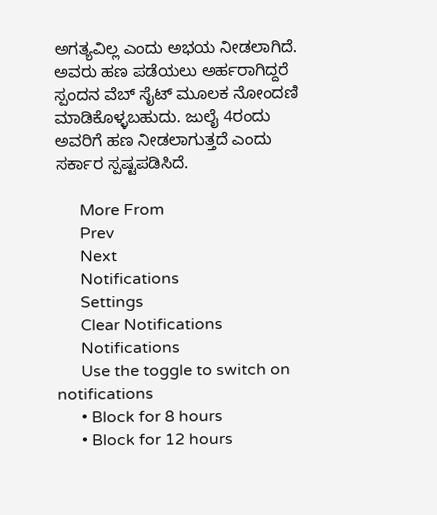ಅಗತ್ಯವಿಲ್ಲ ಎಂದು ಅಭಯ ನೀಡಲಾಗಿದೆ. ಅವರು ಹಣ ಪಡೆಯಲು ಅರ್ಹರಾಗಿದ್ದರೆ ಸ್ಪಂದನ ವೆಬ್ ಸೈಟ್ ಮೂಲಕ ನೋಂದಣಿ ಮಾಡಿಕೊಳ್ಳಬಹುದು. ಜುಲೈ 4ರಂದು ಅವರಿಗೆ ಹಣ ನೀಡಲಾಗುತ್ತದೆ ಎಂದು ಸರ್ಕಾರ ಸ್ಪಷ್ಟಪಡಿಸಿದೆ.

      More From
      Prev
      Next
      Notifications
      Settings
      Clear Notifications
      Notifications
      Use the toggle to switch on notifications
      • Block for 8 hours
      • Block for 12 hours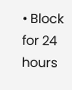• Block for 24 hours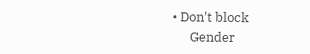• Don't block
      Gender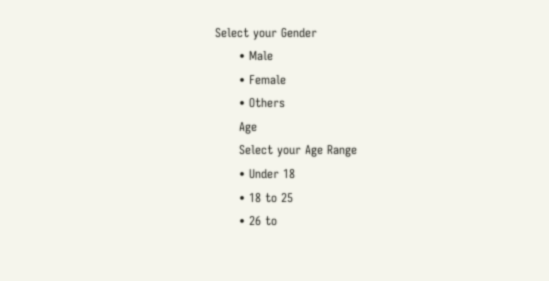Select your Gender
      • Male
      • Female
      • Others
      Age
      Select your Age Range
      • Under 18
      • 18 to 25
      • 26 to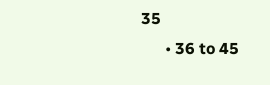35
      • 36 to 45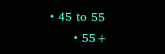• 45 to 55
      • 55+